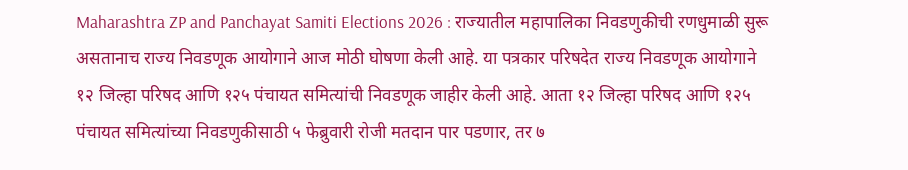Maharashtra ZP and Panchayat Samiti Elections 2026 : राज्यातील महापालिका निवडणुकीची रणधुमाळी सुरू असतानाच राज्य निवडणूक आयोगाने आज मोठी घोषणा केली आहे. या पत्रकार परिषदेत राज्य निवडणूक आयोगाने १२ जिल्हा परिषद आणि १२५ पंचायत समित्यांची निवडणूक जाहीर केली आहे. आता १२ जिल्हा परिषद आणि १२५ पंचायत समित्यांच्या निवडणुकीसाठी ५ फेब्रुवारी रोजी मतदान पार पडणार, तर ७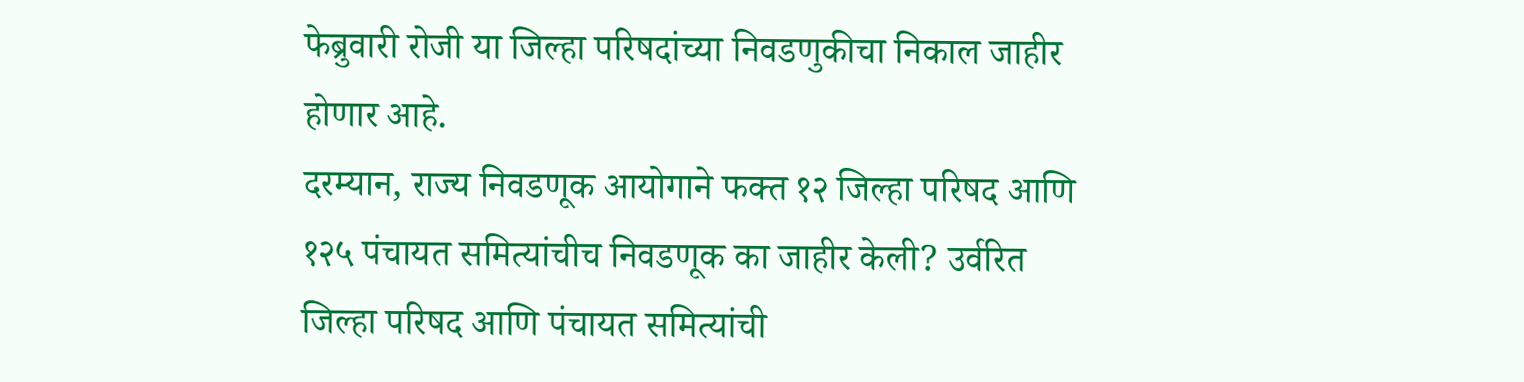फेब्रुवारी रोजी या जिल्हा परिषदांच्या निवडणुकीचा निकाल जाहीर होणार आहे.
दरम्यान, राज्य निवडणूक आयोगाने फक्त १२ जिल्हा परिषद आणि १२५ पंचायत समित्यांचीच निवडणूक का जाहीर केली? उर्वरित जिल्हा परिषद आणि पंचायत समित्यांची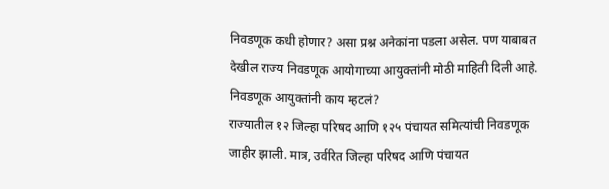निवडणूक कधी होणार? असा प्रश्न अनेकांना पडला असेल. पण याबाबत देखील राज्य निवडणूक आयोगाच्या आयुक्तांनी मोठी माहिती दिली आहे.
निवडणूक आयुक्तांनी काय म्हटलं?
राज्यातील १२ जिल्हा परिषद आणि १२५ पंचायत समित्यांची निवडणूक जाहीर झाली. मात्र, उर्वरित जिल्हा परिषद आणि पंचायत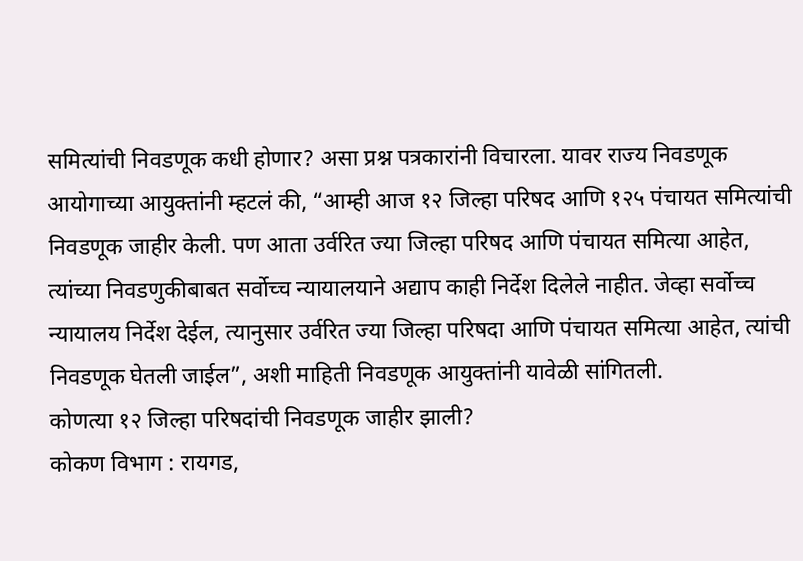समित्यांची निवडणूक कधी होणार? असा प्रश्न पत्रकारांनी विचारला. यावर राज्य निवडणूक आयोगाच्या आयुक्तांनी म्हटलं की, “आम्ही आज १२ जिल्हा परिषद आणि १२५ पंचायत समित्यांची निवडणूक जाहीर केली. पण आता उर्वरित ज्या जिल्हा परिषद आणि पंचायत समित्या आहेत, त्यांच्या निवडणुकीबाबत सर्वोच्च न्यायालयाने अद्याप काही निर्देश दिलेले नाहीत. जेव्हा सर्वोच्च न्यायालय निर्देश देईल, त्यानुसार उर्वरित ज्या जिल्हा परिषदा आणि पंचायत समित्या आहेत, त्यांची निवडणूक घेतली जाईल”, अशी माहिती निवडणूक आयुक्तांनी यावेळी सांगितली.
कोणत्या १२ जिल्हा परिषदांची निवडणूक जाहीर झाली?
कोकण विभाग : रायगड,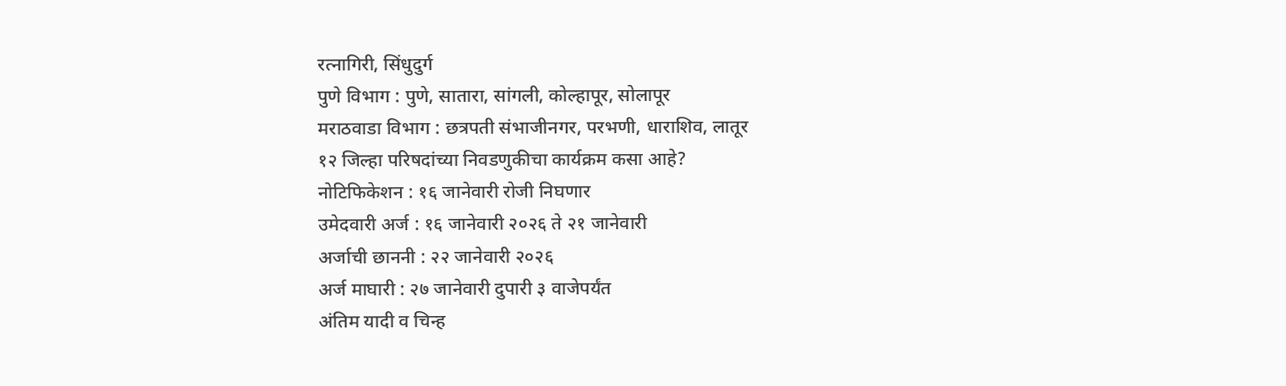रत्नागिरी, सिंधुदुर्ग
पुणे विभाग : पुणे, सातारा, सांगली, कोल्हापूर, सोलापूर
मराठवाडा विभाग : छत्रपती संभाजीनगर, परभणी, धाराशिव, लातूर
१२ जिल्हा परिषदांच्या निवडणुकीचा कार्यक्रम कसा आहे?
नोटिफिकेशन : १६ जानेवारी रोजी निघणार
उमेदवारी अर्ज : १६ जानेवारी २०२६ ते २१ जानेवारी
अर्जाची छाननी : २२ जानेवारी २०२६
अर्ज माघारी : २७ जानेवारी दुपारी ३ वाजेपर्यंत
अंतिम यादी व चिन्ह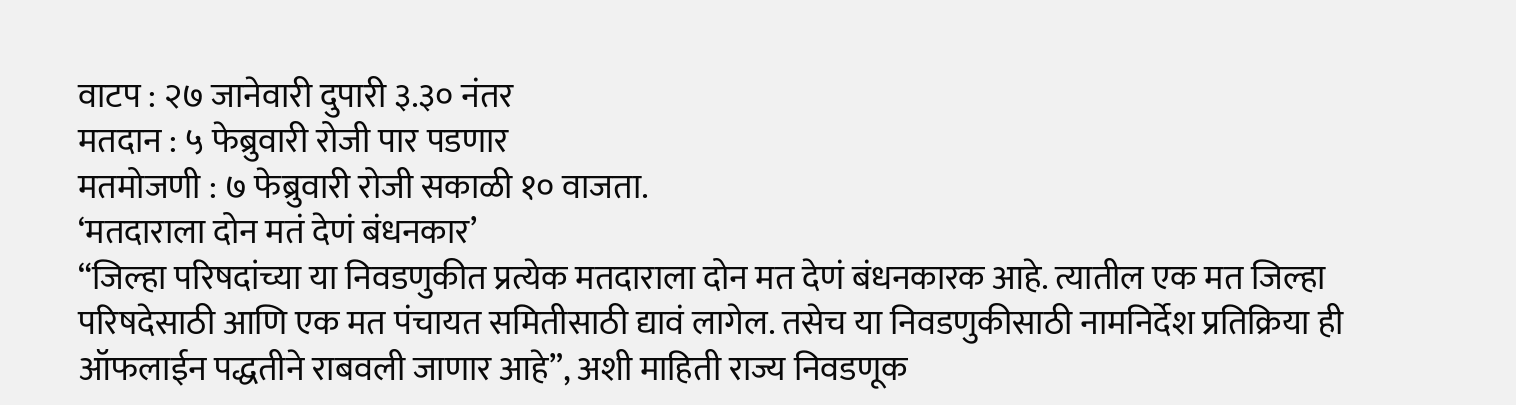वाटप : २७ जानेवारी दुपारी ३.३० नंतर
मतदान : ५ फेब्रुवारी रोजी पार पडणार
मतमोजणी : ७ फेब्रुवारी रोजी सकाळी १० वाजता.
‘मतदाराला दोन मतं देणं बंधनकार’
“जिल्हा परिषदांच्या या निवडणुकीत प्रत्येक मतदाराला दोन मत देणं बंधनकारक आहे. त्यातील एक मत जिल्हा परिषदेसाठी आणि एक मत पंचायत समितीसाठी द्यावं लागेल. तसेच या निवडणुकीसाठी नामनिर्देश प्रतिक्रिया ही ऑफलाईन पद्धतीने राबवली जाणार आहे”, अशी माहिती राज्य निवडणूक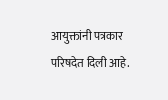आयुक्तांनी पत्रकार परिषदेत दिली आहे.